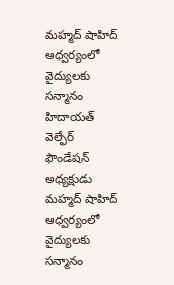మహ్మద్ షాహిద్ ఆధ్వర్యంలో వైద్యులకు సన్మానం
హిదాయత్ వెల్ఫేర్ ఫౌండేషన్ అధ్యక్షుడు మహ్మద్ షాహిద్ ఆధ్వర్యంలో వైద్యులకు సన్మానం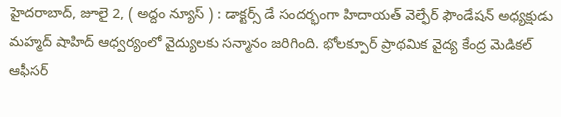హైదరాబాద్, జూలై 2, ( అద్దం న్యూస్ ) : డాక్టర్స్ డే సందర్భంగా హిదాయత్ వెల్ఫేర్ ఫౌండేషన్ అధ్యక్షుడు మహ్మద్ షాహిద్ ఆధ్వర్యంలో వైద్యులకు సన్మానం జరిగింది. భోలక్పూర్ ప్రాథమిక వైద్య కేంద్ర మెడికల్ ఆఫీసర్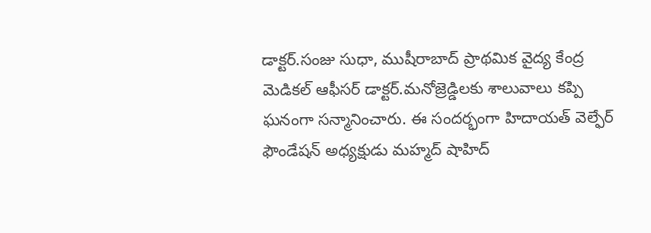డాక్టర్.సంజు సుధా, ముషీరాబాద్ ప్రాథమిక వైద్య కేంద్ర మెడికల్ ఆఫీసర్ డాక్టర్.మనోజ్రెడ్డిలకు శాలువాలు కప్పి ఘనంగా సన్మానించారు. ఈ సందర్భంగా హిదాయత్ వెల్ఫేర్ ఫౌండేషన్ అధ్యక్షుడు మహ్మద్ షాహిద్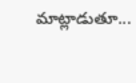మాట్లాడుతూ...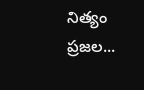నిత్యం ప్రజల...